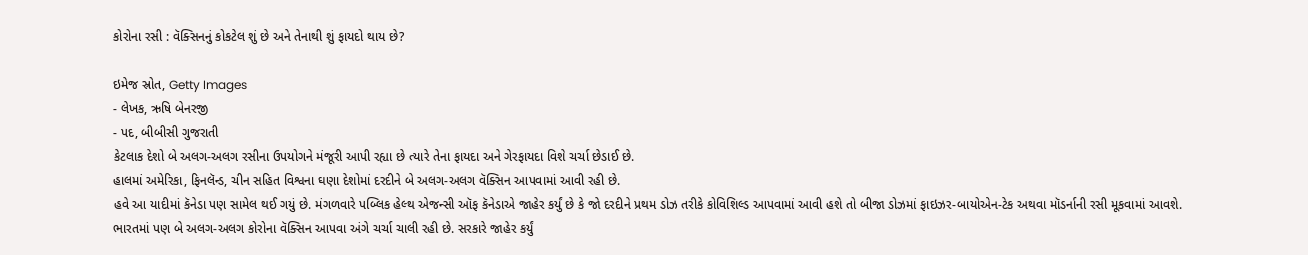કોરોના રસી : વૅક્સિનનું કોકટેલ શું છે અને તેનાથી શું ફાયદો થાય છે?

ઇમેજ સ્રોત, Getty Images
- લેખક, ઋષિ બેનરજી
- પદ, બીબીસી ગુજરાતી
કેટલાક દેશો બે અલગ-અલગ રસીના ઉપયોગને મંજૂરી આપી રહ્યા છે ત્યારે તેના ફાયદા અને ગેરફાયદા વિશે ચર્ચા છેડાઈ છે.
હાલમાં અમેરિકા, ફિનલૅન્ડ, ચીન સહિત વિશ્વના ઘણા દેશોમાં દરદીને બે અલગ-અલગ વૅક્સિન આપવામાં આવી રહી છે.
હવે આ યાદીમાં કૅનેડા પણ સામેલ થઈ ગયું છે. મંગળવારે પબ્લિક હેલ્થ એજન્સી ઑફ કૅનેડાએ જાહેર કર્યું છે કે જો દરદીને પ્રથમ ડોઝ તરીકે કોવિશિલ્ડ આપવામાં આવી હશે તો બીજા ડોઝમાં ફાઇઝર-બાયોએન-ટેક અથવા મૉડર્નાની રસી મૂકવામાં આવશે.
ભારતમાં પણ બે અલગ-અલગ કોરોના વૅક્સિન આપવા અંગે ચર્ચા ચાલી રહી છે. સરકારે જાહેર કર્યું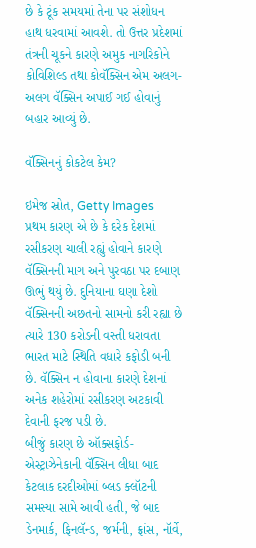છે કે ટૂંક સમયમાં તેના પર સંશોધન હાથ ધરવામાં આવશે. તો ઉત્તર પ્રદેશમાં તંત્રની ચૂકને કારણે અમુક નાગરિકોને કોવિશિલ્ડ તથા કોવૅક્સિન એમ અલગ-અલગ વૅક્સિન અપાઈ ગઈ હોવાનું બહાર આવ્યું છે.

વૅક્સિનનું કોકટેલ કેમ?

ઇમેજ સ્રોત, Getty Images
પ્રથમ કારણ એ છે કે દરેક દેશમાં રસીકરણ ચાલી રહ્યું હોવાને કારણે વૅક્સિનની માગ અને પુરવઠા પર દબાણ ઊભું થયું છે. દુનિયાના ઘણા દેશો વૅક્સિનની અછતનો સામનો કરી રહ્યા છે ત્યારે 130 કરોડની વસ્તી ધરાવતા ભારત માટે સ્થિતિ વધારે કફોડી બની છે. વૅક્સિન ન હોવાના કારણે દેશનાં અનેક શહેરોમાં રસીકરણ અટકાવી દેવાની ફરજ પડી છે.
બીજું કારણ છે ઑક્સફોર્ડ-એસ્ટ્રાઝેનેકાની વૅક્સિન લીધા બાદ કેટલાક દરદીઓમાં બ્લડ ક્લૉટની સમસ્યા સામે આવી હતી, જે બાદ ડેનમાર્ક, ફિનલૅન્ડ, જર્મની, ફ્રાંસ, નૉર્વે,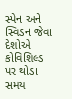સ્પેન અને સ્વિડન જેવા દેશોએ કોવિશિલ્ડ પર થોડા સમય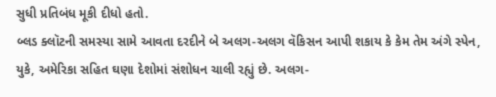સુધી પ્રતિબંધ મૂકી દીધો હતો.
બ્લડ ક્લૉટની સમસ્યા સામે આવતા દરદીને બે અલગ-અલગ વૅકિસન આપી શકાય કે કેમ તેમ અંગે સ્પેન, યુકે, અમેરિકા સહિત ઘણા દેશોમાં સંશોધન ચાલી રહ્યું છે. અલગ-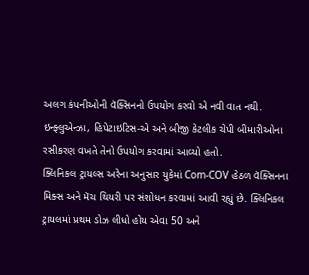અલગ કંપનીઓની વૅક્સિનનો ઉપયોગ કરવો એ નવી વાત નથી. ઇન્ફ્લુએન્ઝા, હિપેટાઇટિસ-એ અને બીજી કેટલીક ચેપી બીમારીઓના રસીકરણ વખતે તેનો ઉપયોગ કરવામાં આવ્યો હતો.
ક્લિનિકલ ટ્રાયલ્સ અરેના અનુસાર યુકેમાં Com-COV હેઠળ વૅક્સિનના મિક્સ અને મૅચ થિયરી પર સંશોધન કરવામાં આવી રહ્યું છે. ક્લિનિકલ ટ્રાયલમાં પ્રથમ ડોઝ લીધો હોય એવા 50 અને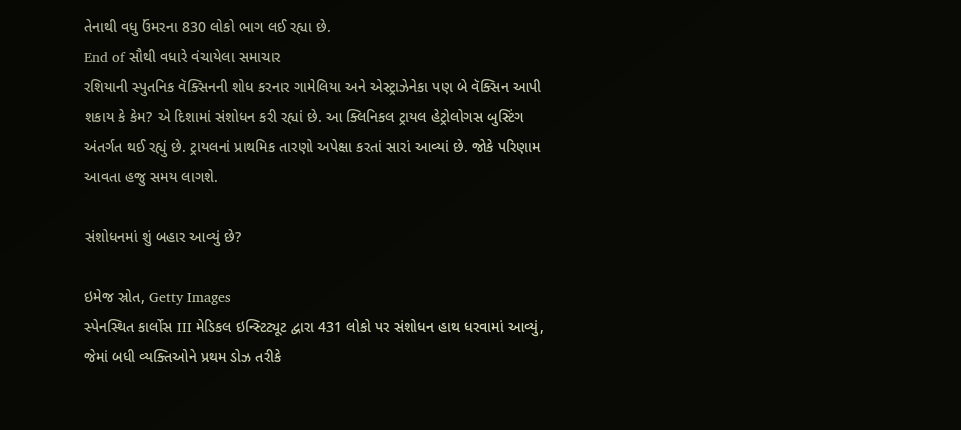તેનાથી વધુ ઉંમરના 830 લોકો ભાગ લઈ રહ્યા છે.
End of સૌથી વધારે વંચાયેલા સમાચાર
રશિયાની સ્પુતનિક વૅક્સિનની શોધ કરનાર ગામેલિયા અને એસ્ટ્રાઝેનેકા પણ બે વૅક્સિન આપી શકાય કે કેમ? એ દિશામાં સંશોધન કરી રહ્યાં છે. આ ક્લિનિકલ ટ્રાયલ હેટ્રોલોગસ બુસ્ટિંગ અંતર્ગત થઈ રહ્યું છે. ટ્રાયલનાં પ્રાથમિક તારણો અપેક્ષા કરતાં સારાં આવ્યાં છે. જોકે પરિણામ આવતા હજુ સમય લાગશે.

સંશોધનમાં શું બહાર આવ્યું છે?

ઇમેજ સ્રોત, Getty Images
સ્પેનસ્થિત કાર્લોસ III મેડિકલ ઇન્સ્ટિટ્યૂટ દ્વારા 431 લોકો પર સંશોધન હાથ ધરવામાં આવ્યું, જેમાં બધી વ્યક્તિઓને પ્રથમ ડોઝ તરીકે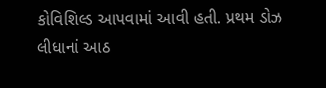કોવિશિલ્ડ આપવામાં આવી હતી. પ્રથમ ડોઝ લીધાનાં આઠ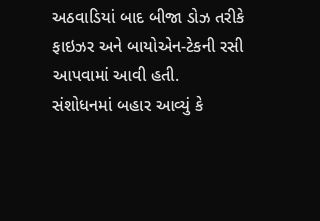અઠવાડિયાં બાદ બીજા ડોઝ તરીકે ફાઇઝર અને બાયોએન-ટેકની રસી આપવામાં આવી હતી.
સંશોધનમાં બહાર આવ્યું કે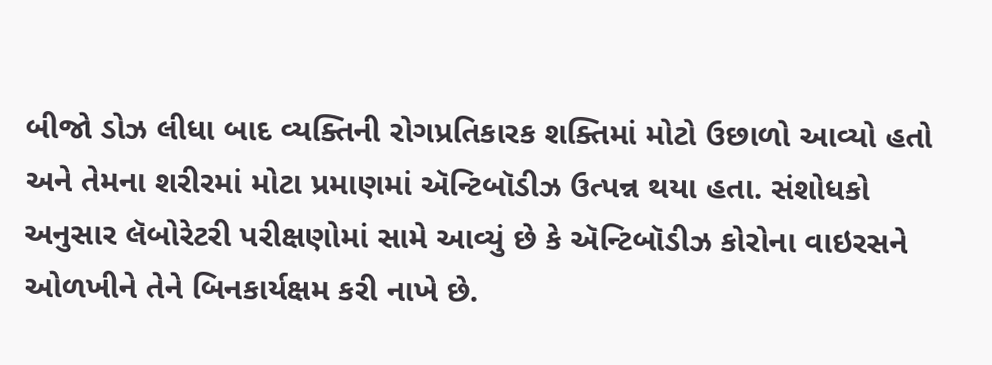બીજો ડોઝ લીધા બાદ વ્યક્તિની રોગપ્રતિકારક શક્તિમાં મોટો ઉછાળો આવ્યો હતો અને તેમના શરીરમાં મોટા પ્રમાણમાં ઍન્ટિબૉડીઝ ઉત્પન્ન થયા હતા. સંશોધકો અનુસાર લૅબોરેટરી પરીક્ષણોમાં સામે આવ્યું છે કે ઍન્ટિબૉડીઝ કોરોના વાઇરસને ઓળખીને તેને બિનકાર્યક્ષમ કરી નાખે છે.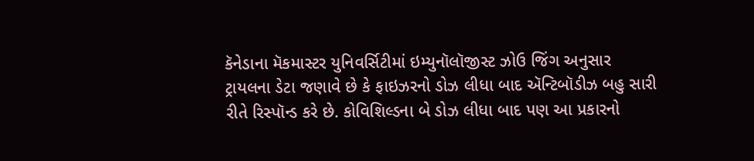કૅનેડાના મૅકમાસ્ટર યુનિવર્સિટીમાં ઇમ્યુનૉલૉજીસ્ટ ઝોઉ જિંગ અનુસાર ટ્રાયલના ડેટા જણાવે છે કે ફાઇઝરનો ડોઝ લીધા બાદ ઍન્ટિબૉડીઝ બહુ સારી રીતે રિસ્પૉન્ડ કરે છે. કોવિશિલ્ડના બે ડોઝ લીધા બાદ પણ આ પ્રકારનો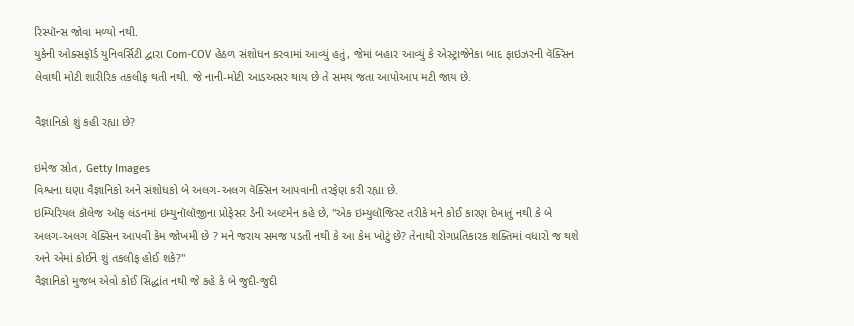રિસ્પૉન્સ જોવા મળ્યો નથી.
યુકેની ઓક્સફૉર્ડ યુનિવર્સિટી દ્વારા Com-COV હેઠળ સંશોધન કરવામાં આવ્યું હતું, જેમાં બહાર આવ્યું કે એસ્ટ્રાજેનેકા બાદ ફાઇઝરની વૅક્સિન લેવાથી મોટી શારીરિક તકલીફ થતી નથી. જે નાની-મોટી આડઅસર થાય છે તે સમય જતા આપોઆપ મટી જાય છે.

વૈજ્ઞાનિકો શું કહી રહ્યા છે?

ઇમેજ સ્રોત, Getty Images
વિશ્વના ઘણા વૈજ્ઞાનિકો અને સંશોધકો બે અલગ-અલગ વૅક્સિન આપવાની તરફેણ કરી રહ્યા છે.
ઇમ્પિરિયલ કૉલેજ ઑફ લંડનમાં ઇમ્યુનૉલૉજીના પ્રોફેસર ડેની અલ્ટમેન કહે છે, "એક ઇમ્યુલૉજિસ્ટ તરીકે મને કોઈ કારણ દેખાતું નથી કે બે અલગ-અલગ વૅક્સિન આપવી કેમ જોખમી છે ? મને જરાય સમજ પડતી નથી કે આ કેમ ખોટું છે? તેનાથી રોગપ્રતિકારક શક્તિમાં વધારો જ થશે અને એમાં કોઈને શું તકલીફ હોઈ શકે?"
વૈજ્ઞાનિકો મુજબ એવો કોઈ સિદ્ધાંત નથી જે કહે કે બે જુદી-જુદી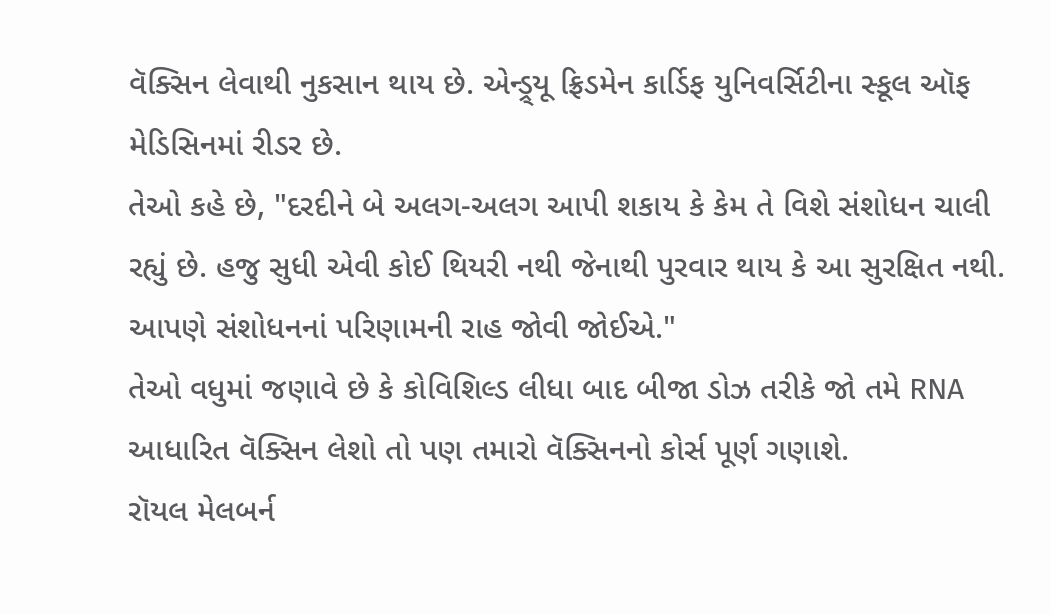વૅક્સિન લેવાથી નુકસાન થાય છે. એન્ડ્ર્યૂ ફ્રિડમેન કાર્ડિફ યુનિવર્સિટીના સ્કૂલ ઑફ મેડિસિનમાં રીડર છે.
તેઓ કહે છે, "દરદીને બે અલગ-અલગ આપી શકાય કે કેમ તે વિશે સંશોધન ચાલી રહ્યું છે. હજુ સુધી એવી કોઈ થિયરી નથી જેનાથી પુરવાર થાય કે આ સુરક્ષિત નથી. આપણે સંશોધનનાં પરિણામની રાહ જોવી જોઈએ."
તેઓ વધુમાં જણાવે છે કે કોવિશિલ્ડ લીધા બાદ બીજા ડોઝ તરીકે જો તમે RNA આધારિત વૅક્સિન લેશો તો પણ તમારો વૅક્સિનનો કોર્સ પૂર્ણ ગણાશે.
રૉયલ મેલબર્ન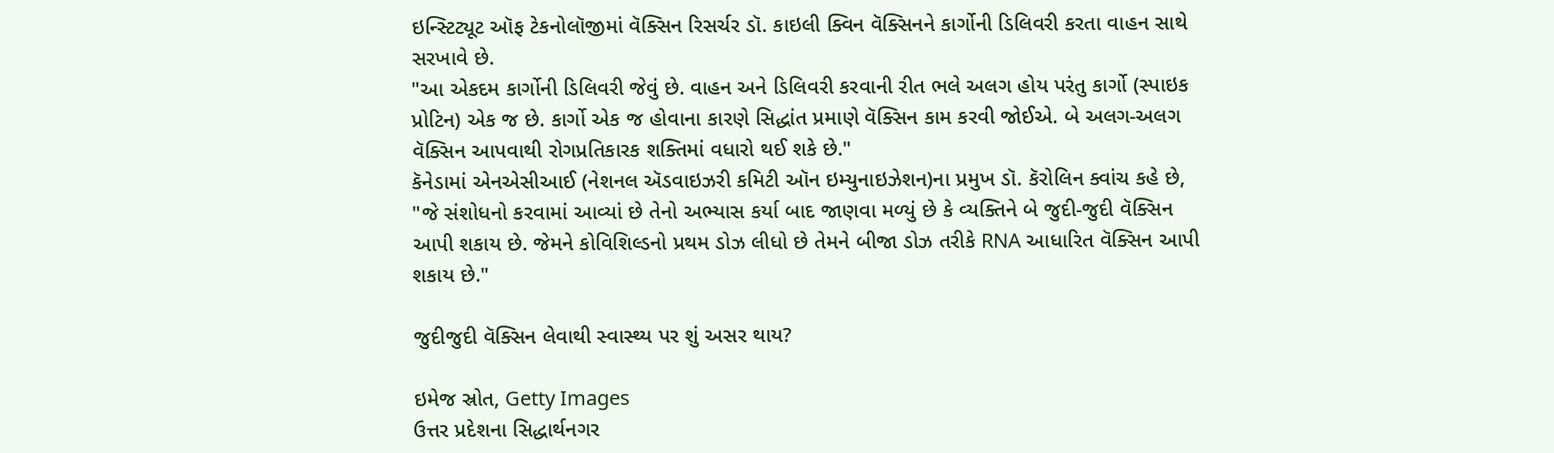ઇન્સ્ટિટ્યૂટ ઑફ ટેકનોલૉજીમાં વૅક્સિન રિસર્ચર ડૉ. કાઇલી ક્વિન વૅક્સિનને કાર્ગોની ડિલિવરી કરતા વાહન સાથે સરખાવે છે.
"આ એકદમ કાર્ગોની ડિલિવરી જેવું છે. વાહન અને ડિલિવરી કરવાની રીત ભલે અલગ હોય પરંતુ કાર્ગો (સ્પાઇક પ્રોટિન) એક જ છે. કાર્ગો એક જ હોવાના કારણે સિદ્ધાંત પ્રમાણે વૅક્સિન કામ કરવી જોઈએ. બે અલગ-અલગ વૅક્સિન આપવાથી રોગપ્રતિકારક શક્તિમાં વધારો થઈ શકે છે."
કૅનેડામાં એનએસીઆઈ (નેશનલ ઍડવાઇઝરી કમિટી ઑન ઇમ્યુનાઇઝેશન)ના પ્રમુખ ડૉ. કૅરોલિન ક્વાંચ કહે છે, "જે સંશોધનો કરવામાં આવ્યાં છે તેનો અભ્યાસ કર્યા બાદ જાણવા મળ્યું છે કે વ્યક્તિને બે જુદી-જુદી વૅક્સિન આપી શકાય છે. જેમને કોવિશિલ્ડનો પ્રથમ ડોઝ લીધો છે તેમને બીજા ડોઝ તરીકે RNA આધારિત વૅક્સિન આપી શકાય છે."

જુદીજુદી વૅક્સિન લેવાથી સ્વાસ્થ્ય પર શું અસર થાય?

ઇમેજ સ્રોત, Getty Images
ઉત્તર પ્રદેશના સિદ્ધાર્થનગર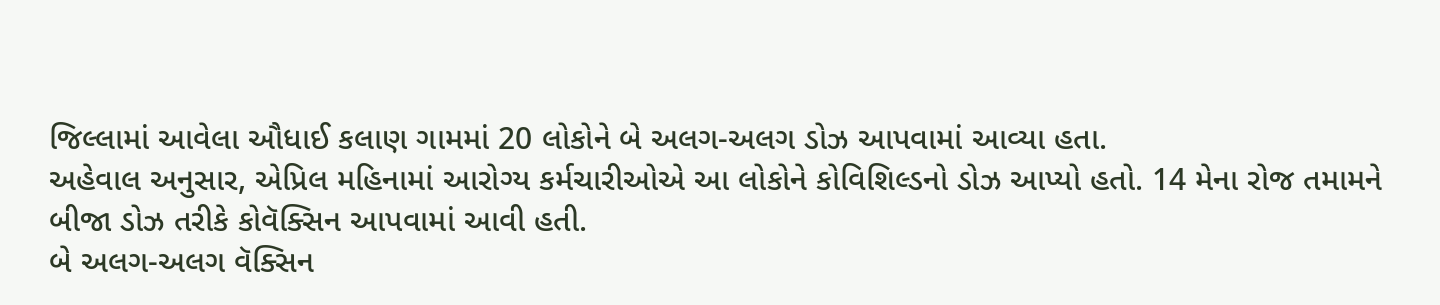જિલ્લામાં આવેલા ઔધાઈ કલાણ ગામમાં 20 લોકોને બે અલગ-અલગ ડોઝ આપવામાં આવ્યા હતા.
અહેવાલ અનુસાર, એપ્રિલ મહિનામાં આરોગ્ય કર્મચારીઓએ આ લોકોને કોવિશિલ્ડનો ડોઝ આપ્યો હતો. 14 મેના રોજ તમામને બીજા ડોઝ તરીકે કોવૅક્સિન આપવામાં આવી હતી.
બે અલગ-અલગ વૅક્સિન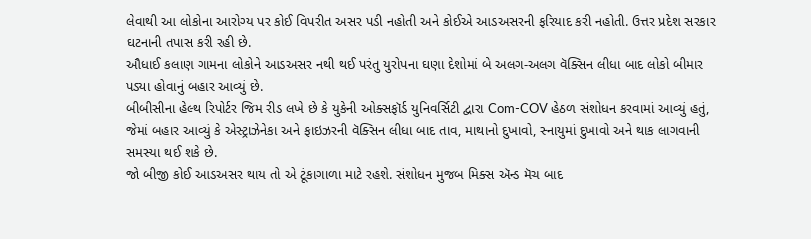લેવાથી આ લોકોના આરોગ્ય પર કોઈ વિપરીત અસર પડી નહોતી અને કોઈએ આડઅસરની ફરિયાદ કરી નહોતી. ઉત્તર પ્રદેશ સરકાર ઘટનાની તપાસ કરી રહી છે.
ઔધાઈ કલાણ ગામના લોકોને આડઅસર નથી થઈ પરંતુ યુરોપના ઘણા દેશોમાં બે અલગ-અલગ વૅક્સિન લીધા બાદ લોકો બીમાર પડ્યા હોવાનું બહાર આવ્યું છે.
બીબીસીના હેલ્થ રિપોર્ટર જિમ રીડ લખે છે કે યુકેની ઓક્સફૉર્ડ યુનિવર્સિટી દ્વારા Com-COV હેઠળ સંશોધન કરવામાં આવ્યું હતું, જેમાં બહાર આવ્યું કે એસ્ટ્રાઝેનેકા અને ફાઇઝરની વૅક્સિન લીધા બાદ તાવ, માથાનો દુખાવો, સ્નાયુમાં દુખાવો અને થાક લાગવાની સમસ્યા થઈ શકે છે.
જો બીજી કોઈ આડઅસર થાય તો એ ટૂંકાગાળા માટે રહશે. સંશોધન મુજબ મિક્સ ઍન્ડ મૅચ બાદ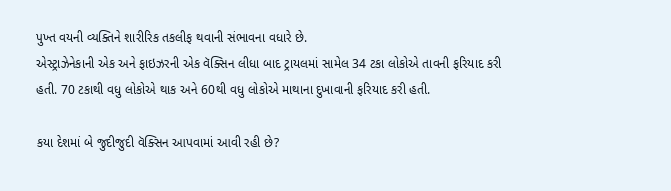પુખ્ત વયની વ્યક્તિને શારીરિક તકલીફ થવાની સંભાવના વધારે છે.
એસ્ટ્રાઝેનેકાની એક અને ફાઇઝરની એક વૅક્સિન લીધા બાદ ટ્રાયલમાં સામેલ 34 ટકા લોકોએ તાવની ફરિયાદ કરી હતી. 70 ટકાથી વધુ લોકોએ થાક અને 60થી વધુ લોકોએ માથાના દુખાવાની ફરિયાદ કરી હતી.

કયા દેશમાં બે જુદીજુદી વૅક્સિન આપવામાં આવી રહી છે?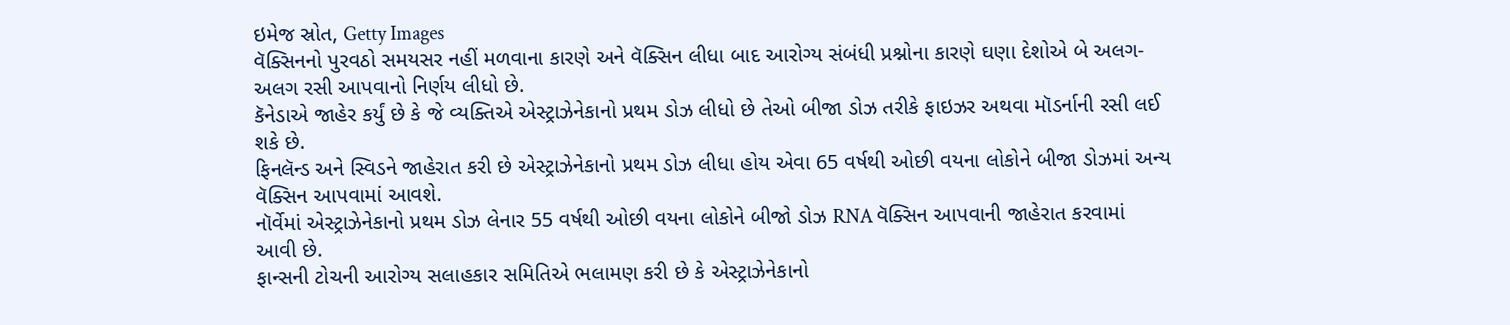ઇમેજ સ્રોત, Getty Images
વૅક્સિનનો પુરવઠો સમયસર નહીં મળવાના કારણે અને વૅક્સિન લીધા બાદ આરોગ્ય સંબંધી પ્રશ્નોના કારણે ઘણા દેશોએ બે અલગ-અલગ રસી આપવાનો નિર્ણય લીધો છે.
કૅનેડાએ જાહેર કર્યું છે કે જે વ્યક્તિએ એસ્ટ્રાઝેનેકાનો પ્રથમ ડોઝ લીધો છે તેઓ બીજા ડોઝ તરીકે ફાઇઝર અથવા મૉડર્નાની રસી લઈ શકે છે.
ફિનલૅન્ડ અને સ્વિડને જાહેરાત કરી છે એસ્ટ્રાઝેનેકાનો પ્રથમ ડોઝ લીધા હોય એવા 65 વર્ષથી ઓછી વયના લોકોને બીજા ડોઝમાં અન્ય વૅક્સિન આપવામાં આવશે.
નૉર્વેમાં એસ્ટ્રાઝેનેકાનો પ્રથમ ડોઝ લેનાર 55 વર્ષથી ઓછી વયના લોકોને બીજો ડોઝ RNA વૅક્સિન આપવાની જાહેરાત કરવામાં આવી છે.
ફાન્સની ટોચની આરોગ્ય સલાહકાર સમિતિએ ભલામણ કરી છે કે એસ્ટ્રાઝેનેકાનો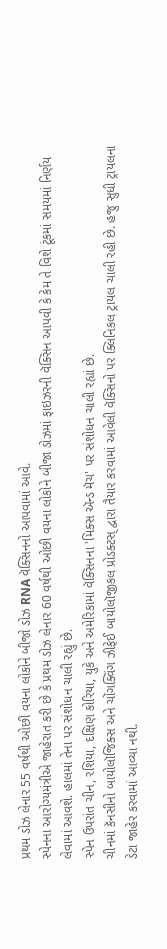પ્રથમ ડોઝ લેનાર 55 વર્ષથી ઓછી વયના લોકોને બીજો ડોઝ RNA વૅક્સિનનો આપવામાં આવે.
સ્પેનના આરોગ્યમંત્રીએ જાહેરાત કરી છે કે પ્રથમ ડોઝ લેનાર 60 વર્ષથી ઓછી વયના લોકોને બીજા ડોઝમાં ફાઇઝરની વૅક્સિન આપવી કે કેમ તે વિશે ટૂંકમાં સમયમાં નિર્ણય લેવામાં આવશે. હાલમાં તેના પર સંશોધન ચાલી રહ્યું છે.
સ્પેન ઉપરાંત ચીન, રશિયા, દક્ષિણ કોરિયા, યુકે અને અમેરિકામાં વૅક્સિનના 'મિક્સ ઍન્ડ મૅચ' પર સંશોધન ચાલી રહ્યાં છે.
ચીનમાં કૅનસીનો બાયોલૉજિક્સ અને ચોંગક્વિંગ ઝીફેઈ બાયોલૉજીકલ પ્રોડક્ટસ્ દ્વારા તૈયાર કરવામાં આવેલી વૅક્સિનો પર ક્લિનિકલ ટ્રાયલ ચાલી રહી છે. હજુ સુધી ટ્રાયલના ડેટા જાહેર કરવામાં આવ્યા નથી.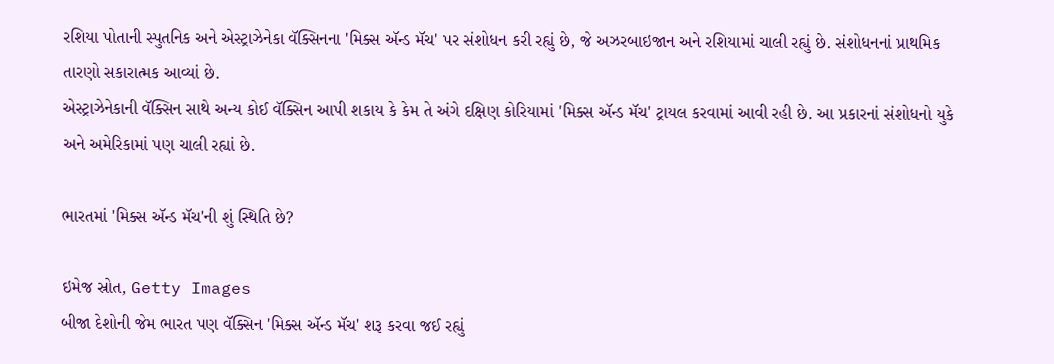રશિયા પોતાની સ્પુતનિક અને એસ્ટ્રાઝેનેકા વૅક્સિનના 'મિક્સ ઍન્ડ મૅચ' પર સંશોધન કરી રહ્યું છે, જે અઝરબાઇજાન અને રશિયામાં ચાલી રહ્યું છે. સંશોધનનાં પ્રાથમિક તારણો સકારાત્મક આવ્યાં છે.
એસ્ટ્રાઝેનેકાની વૅક્સિન સાથે અન્ય કોઈ વૅક્સિન આપી શકાય કે કેમ તે અંગે દક્ષિણ કોરિયામાં 'મિક્સ ઍન્ડ મૅચ' ટ્રાયલ કરવામાં આવી રહી છે. આ પ્રકારનાં સંશોધનો યુકે અને અમેરિકામાં પણ ચાલી રહ્યાં છે.

ભારતમાં 'મિક્સ ઍન્ડ મૅચ'ની શું સ્થિતિ છે?

ઇમેજ સ્રોત, Getty Images
બીજા દેશોની જેમ ભારત પણ વૅક્સિન 'મિક્સ ઍન્ડ મૅચ' શરૂ કરવા જઈ રહ્યું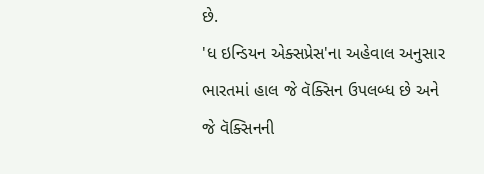છે.
'ધ ઇન્ડિયન એક્સપ્રેસ'ના અહેવાલ અનુસાર ભારતમાં હાલ જે વૅક્સિન ઉપલબ્ધ છે અને જે વૅક્સિનની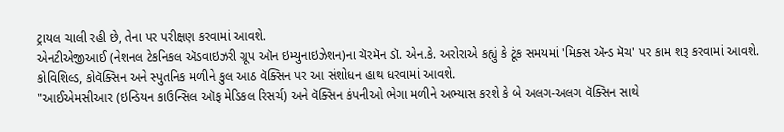ટ્રાયલ ચાલી રહી છે, તેના પર પરીક્ષણ કરવામાં આવશે.
એનટીએજીઆઈ (નેશનલ ટેકનિકલ ઍડવાઇઝરી ગ્રૂપ ઑન ઇમ્યુનાઇઝેશન)ના ચૅરમૅન ડૉ. એન.કે. અરોરાએ કહ્યું કે ટૂંક સમયમાં 'મિક્સ ઍન્ડ મૅચ' પર કામ શરૂ કરવામાં આવશે. કોવિશિલ્ડ, કોવૅક્સિન અને સ્પુતનિક મળીને કુલ આઠ વૅક્સિન પર આ સંશોધન હાથ ધરવામાં આવશે.
"આઈએમસીઆર (ઇન્ડિયન કાઉન્સિલ ઑફ મેડિકલ રિસર્ચ) અને વૅક્સિન કંપનીઓ ભેગા મળીને અભ્યાસ કરશે કે બે અલગ-અલગ વૅક્સિન સાથે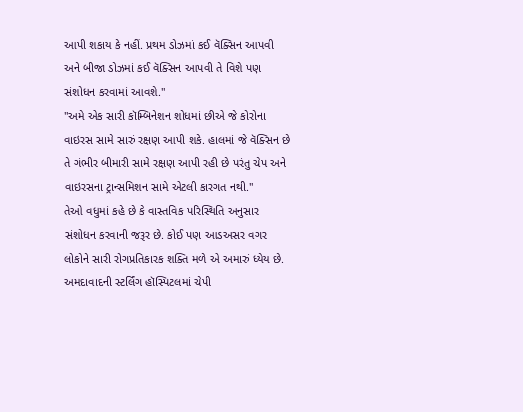આપી શકાય કે નહીં. પ્રથમ ડોઝમાં કઈ વૅક્સિન આપવી અને બીજા ડોઝમાં કઈ વૅક્સિન આપવી તે વિશે પણ સંશોધન કરવામાં આવશે."
"અમે એક સારી કૉમ્બિનેશન શોધમાં છીએ જે કોરોના વાઇરસ સામે સારું રક્ષણ આપી શકે. હાલમાં જે વૅક્સિન છે તે ગંભીર બીમારી સામે રક્ષણ આપી રહી છે પરંતુ ચેપ અને વાઇરસના ટ્રાન્સમિશન સામે એટલી કારગત નથી."
તેઓ વધુમાં કહે છે કે વાસ્તવિક પરિસ્થિતિ અનુસાર સંશોધન કરવાની જરૂર છે. કોઈ પણ આડઅસર વગર લોકોને સારી રોગપ્રતિકારક શક્તિ મળે એ અમારું ધ્યેય છે.
અમદાવાદની સ્ટર્લિંગ હૉસ્પિટલમાં ચેપી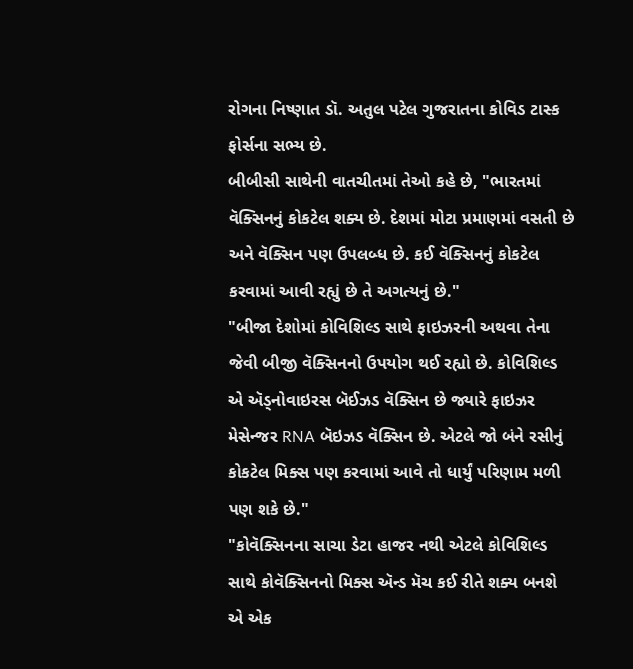રોગના નિષ્ણાત ડૉ. અતુલ પટેલ ગુજરાતના કોવિડ ટાસ્ક ફોર્સના સભ્ય છે.
બીબીસી સાથેની વાતચીતમાં તેઓ કહે છે, "ભારતમાં વૅક્સિનનું કોકટેલ શક્ય છે. દેશમાં મોટા પ્રમાણમાં વસતી છે અને વૅક્સિન પણ ઉપલબ્ધ છે. કઈ વૅક્સિનનું કોકટેલ કરવામાં આવી રહ્યું છે તે અગત્યનું છે."
"બીજા દેશોમાં કોવિશિલ્ડ સાથે ફાઇઝરની અથવા તેના જેવી બીજી વૅક્સિનનો ઉપયોગ થઈ રહ્યો છે. કોવિશિલ્ડ એ ઍડ્નોવાઇરસ બૅઈઝડ વૅક્સિન છે જ્યારે ફાઇઝર મેસેન્જર RNA બૅઇઝડ વૅક્સિન છે. એટલે જો બંને રસીનું કોકટેલ મિક્સ પણ કરવામાં આવે તો ધાર્યું પરિણામ મળી પણ શકે છે."
"કોવૅક્સિનના સાચા ડેટા હાજર નથી એટલે કોવિશિલ્ડ સાથે કોવૅક્સિનનો મિક્સ ઍન્ડ મૅચ કઈ રીતે શક્ય બનશે એ એક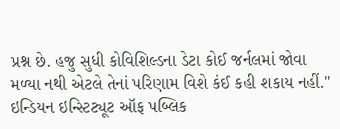પ્રશ્ન છે. હજુ સુધી કોવિશિલ્ડના ડેટા કોઈ જર્નલમાં જોવા મળ્યા નથી એટલે તેનાં પરિણામ વિશે કંઈ કહી શકાય નહીં."
ઇન્ડિયન ઇન્સ્ટિટ્યૂટ ઑફ પબ્લિક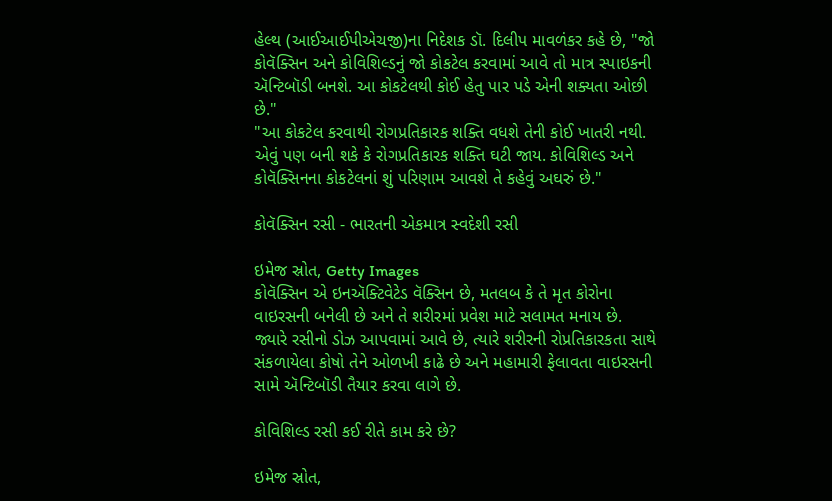હેલ્થ (આઈઆઈપીએચજી)ના નિદેશક ડૉ. દિલીપ માવળંકર કહે છે, "જો કોવૅક્સિન અને કોવિશિલ્ડનું જો કોકટેલ કરવામાં આવે તો માત્ર સ્પાઇકની ઍન્ટિબૉડી બનશે. આ કોકટેલથી કોઈ હેતુ પાર પડે એની શક્યતા ઓછી છે."
"આ કોકટેલ કરવાથી રોગપ્રતિકારક શક્તિ વધશે તેની કોઈ ખાતરી નથી. એવું પણ બની શકે કે રોગપ્રતિકારક શક્તિ ઘટી જાય. કોવિશિલ્ડ અને કોવૅક્સિનના કોકટેલનાં શું પરિણામ આવશે તે કહેવું અઘરું છે."

કોવૅક્સિન રસી - ભારતની એકમાત્ર સ્વદેશી રસી

ઇમેજ સ્રોત, Getty Images
કોવૅક્સિન એ ઇનઍક્ટિવેટેડ વૅક્સિન છે, મતલબ કે તે મૃત કોરોના વાઇરસની બનેલી છે અને તે શરીરમાં પ્રવેશ માટે સલામત મનાય છે.
જ્યારે રસીનો ડોઝ આપવામાં આવે છે, ત્યારે શરીરની રોપ્રતિકારકતા સાથે સંકળાયેલા કોષો તેને ઓળખી કાઢે છે અને મહામારી ફેલાવતા વાઇરસની સામે ઍન્ટિબૉડી તૈયાર કરવા લાગે છે.

કોવિશિલ્ડ રસી કઈ રીતે કામ કરે છે?

ઇમેજ સ્રોત,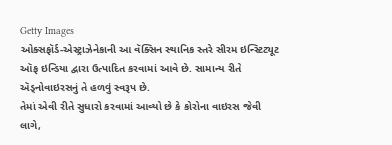Getty Images
ઓક્સફૉર્ડ-એસ્ટ્રાઝેનેકાની આ વૅક્સિન સ્થાનિક સ્તરે સીરમ ઇન્સ્ટિટ્યૂટ ઑફ ઇન્ડિયા દ્વારા ઉત્પાદિત કરવામાં આવે છે. સામાન્ય રીતે ઍડ્નોવાઇરસનું તે હળવું સ્વરૂપ છે.
તેમાં એવી રીતે સુધારો કરવામાં આવ્યો છે કે કોરોના વાઇરસ જેવી લાગે,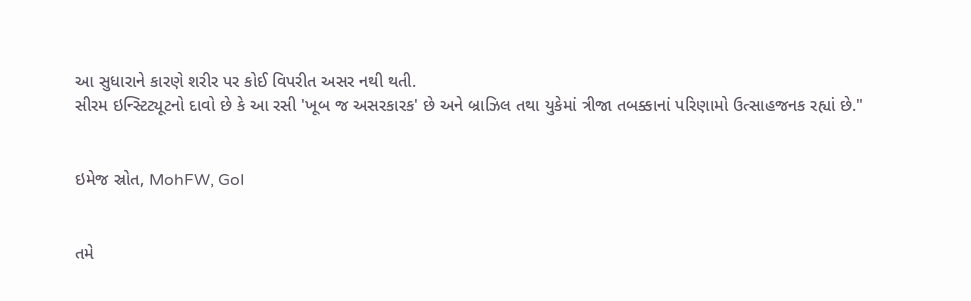આ સુધારાને કારણે શરીર પર કોઈ વિપરીત અસર નથી થતી.
સીરમ ઇન્સ્ટિટ્યૂટનો દાવો છે કે આ રસી 'ખૂબ જ અસરકારક' છે અને બ્રાઝિલ તથા યુકેમાં ત્રીજા તબક્કાનાં પરિણામો ઉત્સાહજનક રહ્યાં છે."


ઇમેજ સ્રોત, MohFW, GoI


તમે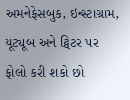અમનેફેસબુક, ઇન્સ્ટાગ્રામ, યૂટ્યૂબ અને ટ્વિટર પર ફોલો કરી શકો છો